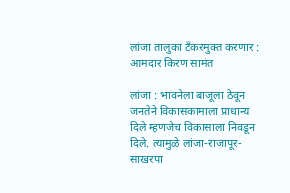लांजा तालुका टॅंकरमुक्त करणार : आमदार किरण सामंत

लांजा : भावनेला बाजूला ठेवून जनतेने विकासकामाला प्राधान्य दिले म्हणजेच विकासाला निवडून दिले. त्यामुळे लांजा-राजापूर-साखरपा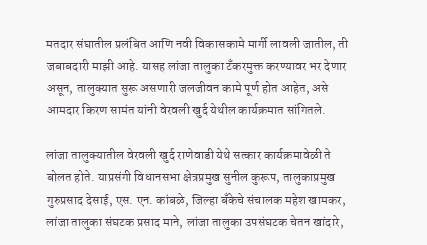मतदार संघातील प्रलंबित आणि नवी विकासकामे मार्गी लावली जातील, ती जबाबदारी माझी आहे. यासह लांजा तालुका टॅंकरमुक्त करण्यावर भर देणार असून, तालुक्यात सुरू असणारी जलजीवन कामे पूर्ण होत आहेत, असे आमदार किरण सामंत यांनी वेरवली खुर्द येथील कार्यक्रमात सांगितले.

लांजा तालुक्यातील वेरवली खुर्द राणेवाडी येथे सत्कार कार्यक्रमावेळी ते बोलत होते. याप्रसंगी विधानसभा क्षेत्रप्रमुख सुनील कुरूप, तालुकाप्रमुख गुरुप्रसाद देसाई, एस. एन. कांबळे, जिल्हा बँकेचे संचालक महेश खामकर, लांजा तालुका संघटक प्रसाद माने, लांजा तालुका उपसंघटक चेतन खांदारे,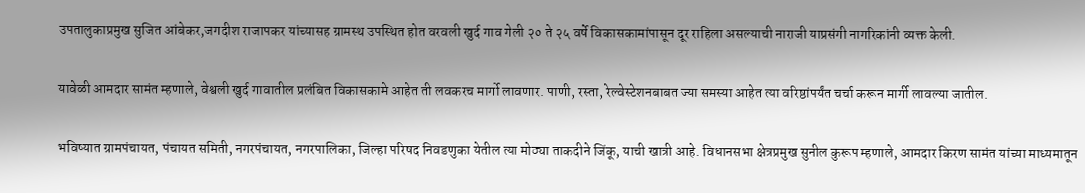उपतालुकाप्रमुख सुजित आंबेकर,जगदीश राजापकर यांच्यासह ग्रामस्थ उपस्थित होत वरवली खुर्द गाव गेली २० ते २५ वर्षे विकासकामांपासून दूर राहिला असल्याची नाराजी याप्रसंगी नागरिकांनी व्यक्त केली.

यावेळी आमदार सामंत म्हणाले, वेश्वली खुर्द गावातील प्रलंबित विकासकामे आहेत ती लवकरच मार्गो लावणार. पाणी, रस्ता, रेल्वेस्टेशनबाबत ज्या समस्या आहेत त्या वरिष्ठांपर्यंत चर्चा करून मार्गी लावल्या जातील.

भविष्यात ग्रामपंचायत, पंचायत समिती, नगरपंचायत, नगरपालिका, जिल्हा परिषद निवडणुका येतील त्या मोठ्या ताकदीने जिंकू, याची खात्री आहे. विधानसभा क्षेत्रप्रमुख सुनील कुरूप म्हणाले, आमदार किरण सामंत यांच्या माध्यमातून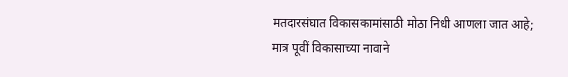मतदारसंघात विकासकामांसाठी मोठा निधी आणला जात आहे; मात्र पूवीं विकासाच्या नावाने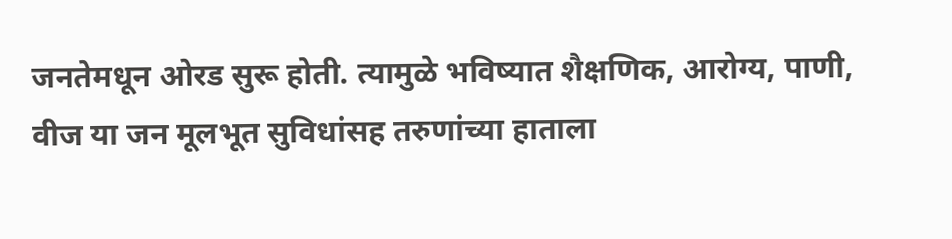जनतेमधून ओरड सुरू होती. त्यामुळे भविष्यात शैक्षणिक, आरोग्य, पाणी, वीज या जन मूलभूत सुविधांसह तरुणांच्या हाताला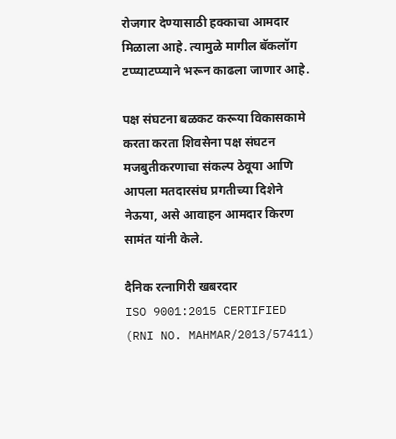रोजगार देण्यासाठी हक्काचा आमदार मिळाला आहे. त्यामुळे मागील बॅकलॉग टप्प्याटप्प्याने भरून काढला जाणार आहे.

पक्ष संघटना बळकट करूया विकासकामे करता करता शिवसेना पक्ष संघटन मजबुतीकरणाचा संकल्प ठेवूया आणि आपला मतदारसंघ प्रगतीच्या दिशेने नेऊया, असे आवाहन आमदार किरण सामंत यांनी केले.

दैनिक रत्नागिरी खबरदार
ISO 9001:2015 CERTIFIED
(RNI NO. MAHMAR/2013/57411)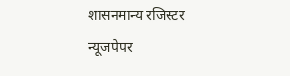शासनमान्य रजिस्टर न्यूजपेपर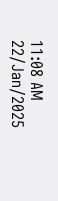11:08 AM 22/Jan/2025